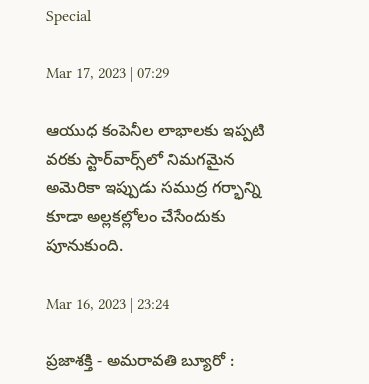Special

Mar 17, 2023 | 07:29

ఆయుధ కంపెనీల లాభాలకు ఇప్పటి వరకు స్టార్‌వార్స్‌లో నిమగమైన అమెరికా ఇప్పుడు సముద్ర గర్భాన్ని కూడా అల్లకల్లోలం చేసేందుకు పూనుకుంది.

Mar 16, 2023 | 23:24

ప్రజాశక్తి - అమరావతి బ్యూరో :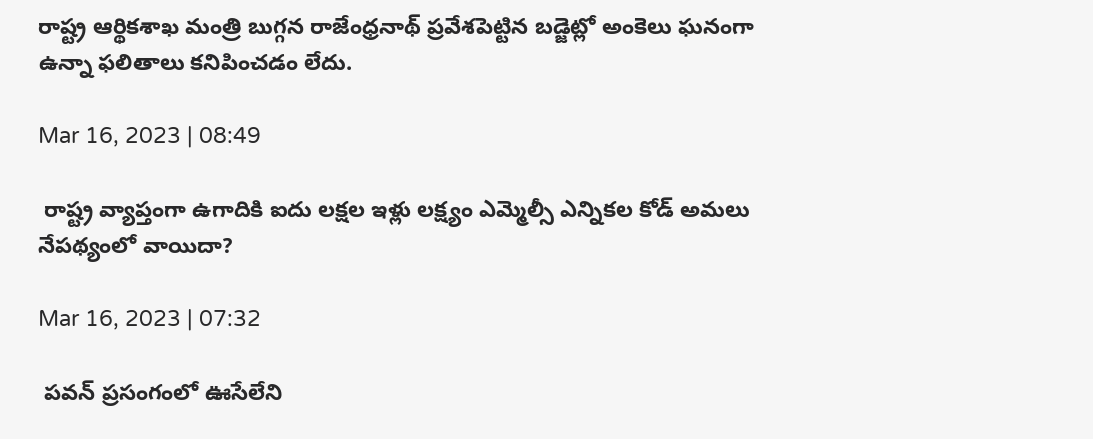రాష్ట్ర ఆర్థికశాఖ మంత్రి బుగ్గన రాజేంధ్రనాథ్‌ ప్రవేశపెట్టిన బడ్జెట్లో అంకెలు ఘనంగా ఉన్నా ఫలితాలు కనిపించడం లేదు.

Mar 16, 2023 | 08:49

 రాష్ట్ర వ్యాప్తంగా ఉగాదికి ఐదు లక్షల ఇళ్లు లక్ష్యం ఎమ్మెల్సీ ఎన్నికల కోడ్‌ అమలు నేపథ్యంలో వాయిదా?

Mar 16, 2023 | 07:32

 పవన్‌ ప్రసంగంలో ఊసేలేని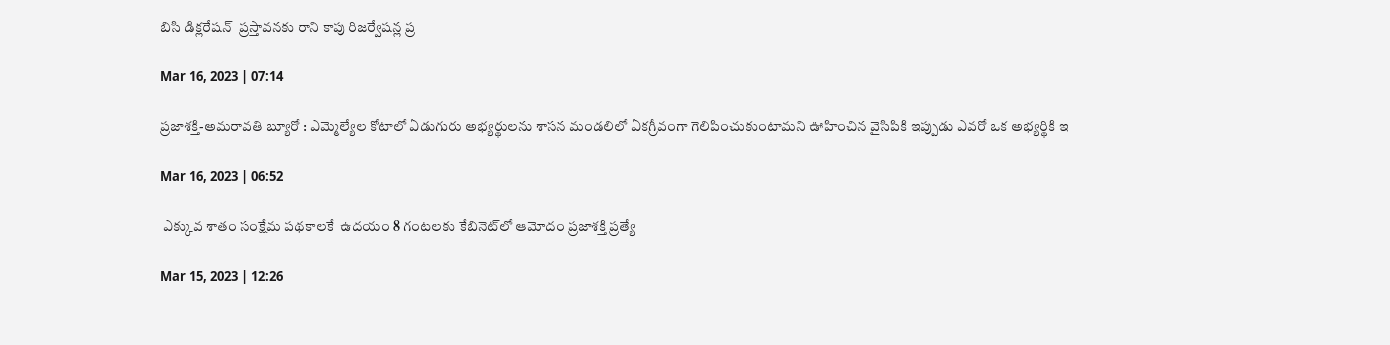బిసి డిక్లరేషన్‌  ప్రస్తావనకు రాని కాపు రిజర్వేషన్ల ప్ర

Mar 16, 2023 | 07:14

ప్రజాశక్తి-అమరావతి బ్యూరో : ఎమ్మెల్యేల కోటాలో ఏడుగురు అభ్యర్థులను శాసన మండలిలో ఏకగ్రీవంగా గెలిపించుకుంటామని ఊహించిన వైసిపికి ఇప్పుడు ఎవరో ఒక అభ్యర్థికి ఇ

Mar 16, 2023 | 06:52

 ఎక్కువ శాతం సంక్షేమ పథకాలకే  ఉదయం 8 గంటలకు కేబినెట్‌లో ఆమోదం ప్రజాశక్తి ప్రత్యే

Mar 15, 2023 | 12:26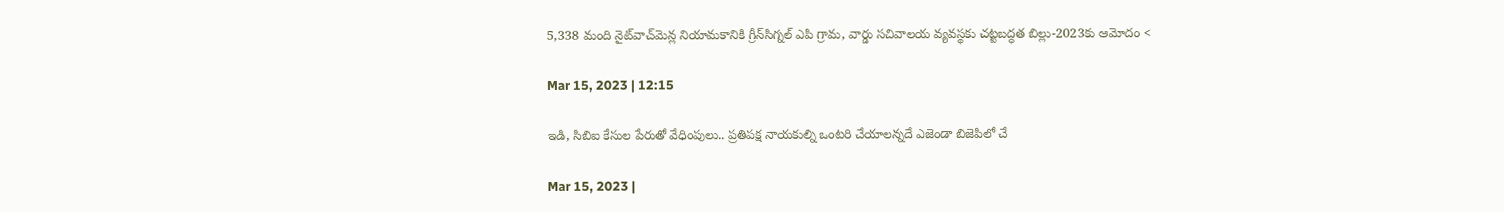5,338 మంది నైట్‌వాచ్‌మెన్ల నియామకానికి గ్రీన్‌సిగ్నల్‌ ఎపి గ్రామ, వార్డు సచివాలయ వ్యవస్థకు చట్టబద్ధత బిల్లు-2023కు ఆమోదం <

Mar 15, 2023 | 12:15

ఇడి, సిబిఐ కేసుల పేరుతో వేధింపులు.. ప్రతిపక్ష నాయకుల్ని ఒంటరి చేయాలన్నదే ఎజెండా బిజెపిలో చే

Mar 15, 2023 |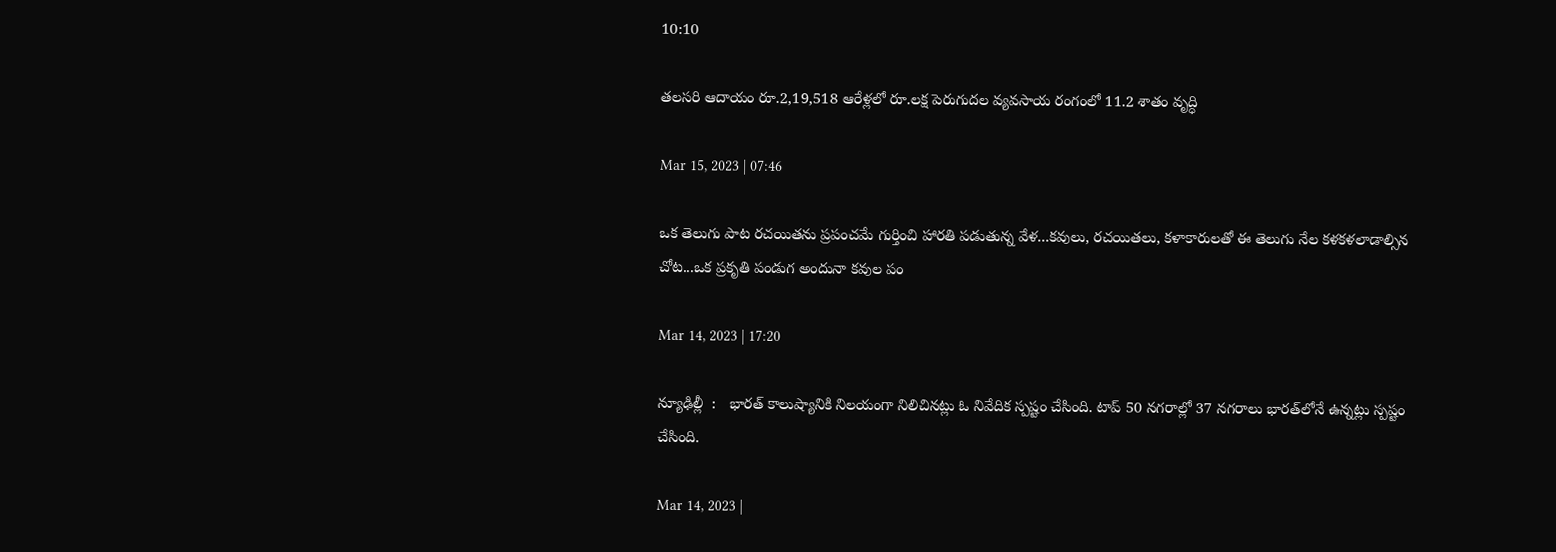10:10

తలసరి ఆదాయం రూ.2,19,518 ఆరేళ్లలో రూ.లక్ష పెరుగుదల వ్యవసాయ రంగంలో 11.2 శాతం వృద్ధి

Mar 15, 2023 | 07:46

ఒక తెలుగు పాట రచయితను ప్రపంచమే గుర్తించి హారతి పడుతున్న వేళ...కవులు, రచయితలు, కళాకారులతో ఈ తెలుగు నేల కళకళలాడాల్సిన చోట...ఒక ప్రకృతి పండుగ అందునా కవుల పం

Mar 14, 2023 | 17:20

న్యూఢిల్లీ  :   భారత్‌ కాలుష్యానికి నిలయంగా నిలిచినట్లు ఓ నివేదిక స్పష్టం చేసింది. టాప్‌ 50 నగరాల్లో 37 నగరాలు భారత్‌లోనే ఉన్నట్లు స్పష్టం చేసింది.

Mar 14, 2023 |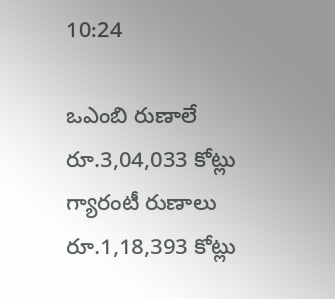10:24

ఒఎంబి రుణాలే రూ.3,04,033 కోట్లు గ్యారంటీ రుణాలు రూ.1,18,393 కోట్లు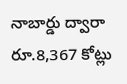నాబార్డు ద్వారా రూ.8,367 కోట్లు